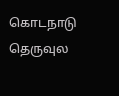கொடநாடு தெருவுல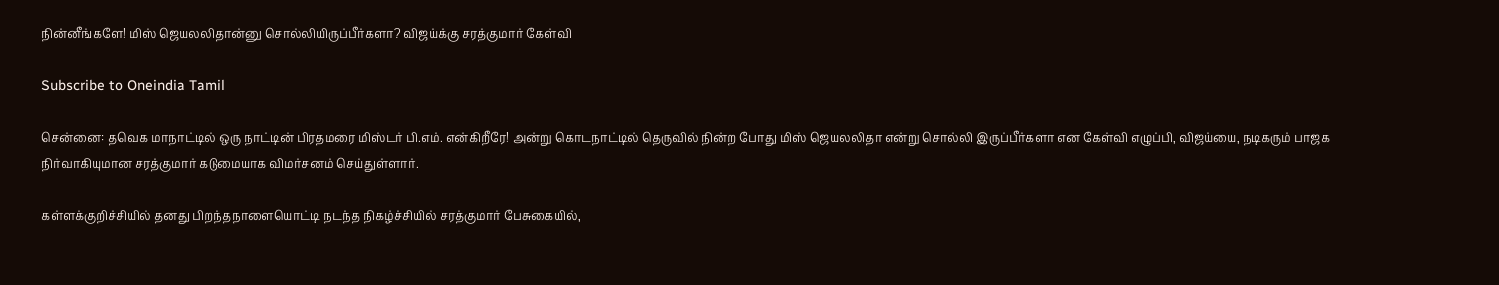நின்னீங்களே! மிஸ் ஜெயலலிதான்னு சொல்லியிருப்பீர்களா? விஜய்க்கு சரத்குமார் கேள்வி

Subscribe to Oneindia Tamil

சென்னை: தவெக மாநாட்டில் ஒரு நாட்டின் பிரதமரை மிஸ்டர் பி.எம். என்கிறீரே! அன்று கொடநாட்டில் தெருவில் நின்ற போது மிஸ் ஜெயலலிதா என்று சொல்லி இருப்பீர்களா என கேள்வி எழுப்பி, விஜய்யை, நடிகரும் பாஜக நிர்வாகியுமான சரத்குமார் கடுமையாக விமர்சனம் செய்துள்ளார்.

கள்ளக்குறிச்சியில் தனது பிறந்தநாளையொட்டி நடந்த நிகழ்ச்சியில் சரத்குமார் பேசுகையில்,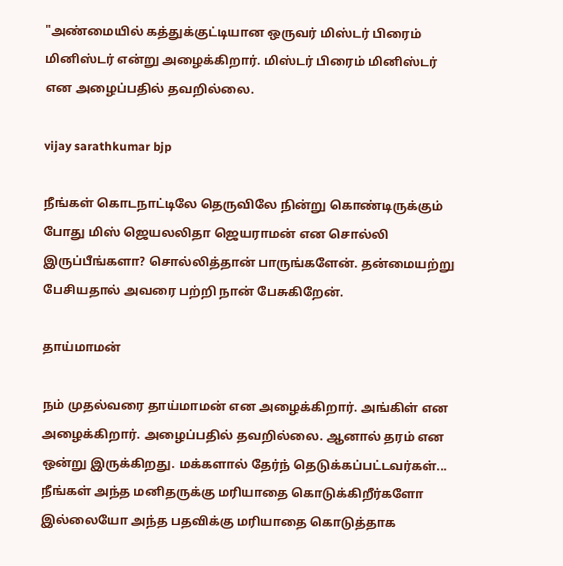"அண்மையில் கத்துக்குட்டியான ஒருவர் மிஸ்டர் பிரைம் மினிஸ்டர் என்று அழைக்கிறார். மிஸ்டர் பிரைம் மினிஸ்டர் என அழைப்பதில் தவறில்லை.

vijay sarathkumar bjp

நீங்கள் கொடநாட்டிலே தெருவிலே நின்று கொண்டிருக்கும் போது மிஸ் ஜெயலலிதா ஜெயராமன் என சொல்லி இருப்பீங்களா? சொல்லித்தான் பாருங்களேன். தன்மையற்று பேசியதால் அவரை பற்றி நான் பேசுகிறேன்.

தாய்மாமன்

நம் முதல்வரை தாய்மாமன் என அழைக்கிறார். அங்கிள் என அழைக்கிறார். அழைப்பதில் தவறில்லை. ஆனால் தரம் என ஒன்று இருக்கிறது. மக்களால் தேர்ந் தெடுக்கப்பட்டவர்கள்... நீங்கள் அந்த மனிதருக்கு மரியாதை கொடுக்கிறீர்களோ இல்லையோ அந்த பதவிக்கு மரியாதை கொடுத்தாக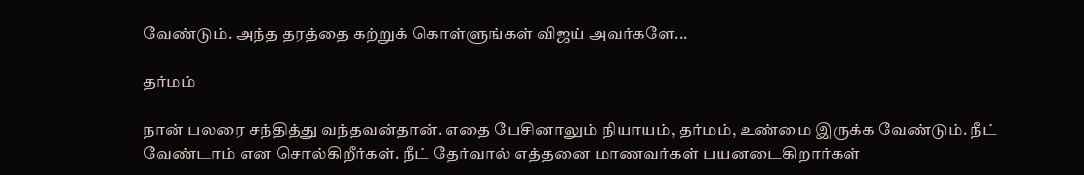வேண்டும். அந்த தரத்தை கற்றுக் கொள்ளுங்கள் விஜய் அவர்களே...

தர்மம்

நான் பலரை சந்தித்து வந்தவன்தான். எதை பேசினாலும் நியாயம், தர்மம், உண்மை இருக்க வேண்டும். நீட் வேண்டாம் என சொல்கிறீர்கள். நீட் தேர்வால் எத்தனை மாணவர்கள் பயனடைகிறார்கள்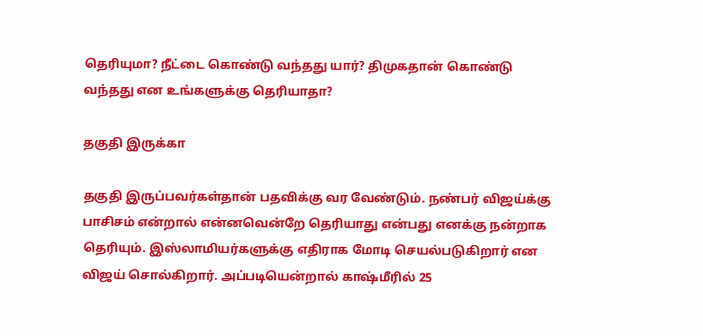தெரியுமா? நீட்டை கொண்டு வந்தது யார்? திமுகதான் கொண்டு வந்தது என உங்களுக்கு தெரியாதா?

தகுதி இருக்கா

தகுதி இருப்பவர்கள்தான் பதவிக்கு வர வேண்டும். நண்பர் விஜய்க்கு பாசிசம் என்றால் என்னவென்றே தெரியாது என்பது எனக்கு நன்றாக தெரியும். இஸ்லாமியர்களுக்கு எதிராக மோடி செயல்படுகிறார் என விஜய் சொல்கிறார். அப்படியென்றால் காஷ்மீரில் 25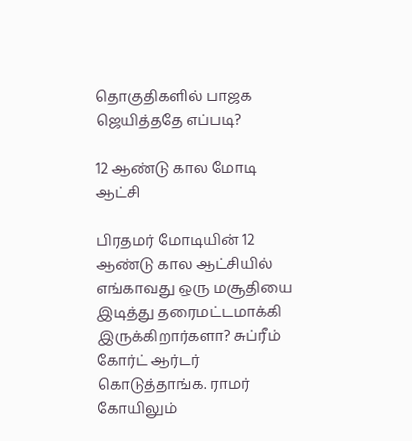தொகுதிகளில் பாஜக ஜெயித்ததே எப்படி?

12 ஆண்டு கால மோடி ஆட்சி

பிரதமர் மோடியின் 12 ஆண்டு கால ஆட்சியில் எங்காவது ஒரு மசூதியை இடித்து தரைமட்டமாக்கி இருக்கிறார்களா? சுப்ரீம் கோர்ட் ஆர்டர் கொடுத்தாங்க. ராமர் கோயிலும்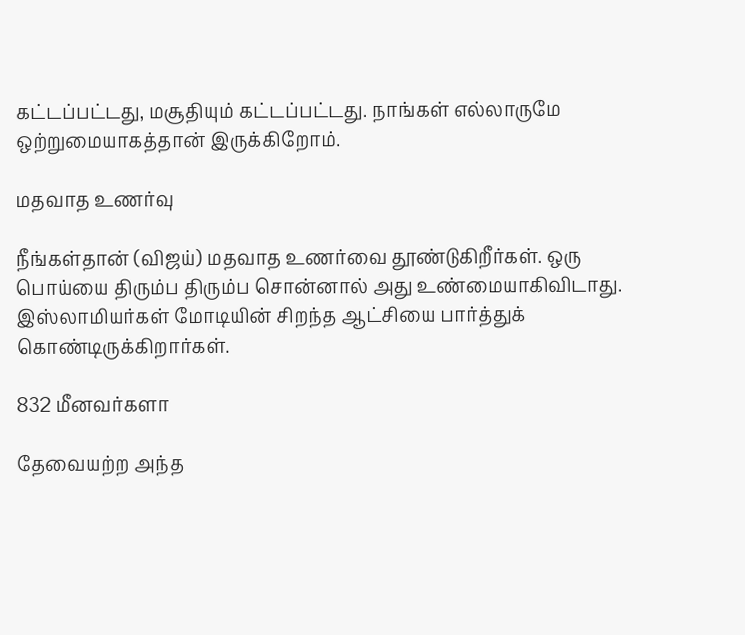கட்டப்பட்டது, மசூதியும் கட்டப்பட்டது. நாங்கள் எல்லாருமே ஒற்றுமையாகத்தான் இருக்கிறோம்.

மதவாத உணர்வு

நீங்கள்தான் (விஜய்) மதவாத உணர்வை தூண்டுகிறீர்கள். ஒரு பொய்யை திரும்ப திரும்ப சொன்னால் அது உண்மையாகிவிடாது. இஸ்லாமியர்கள் மோடியின் சிறந்த ஆட்சியை பார்த்துக் கொண்டிருக்கிறார்கள்.

832 மீனவர்களா

தேவையற்ற அந்த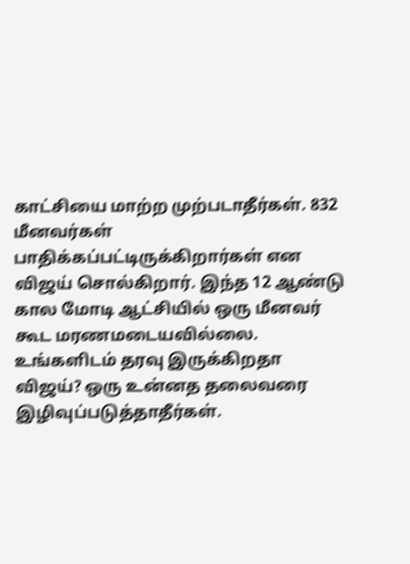காட்சியை மாற்ற முற்படாதீர்கள். 832 மீனவர்கள் பாதிக்கப்பட்டிருக்கிறார்கள் என விஜய் சொல்கிறார். இந்த 12 ஆண்டு கால மோடி ஆட்சியில் ஒரு மீனவர் கூட மரணமடையவில்லை. உங்களிடம் தரவு இருக்கிறதா விஜய்? ஒரு உன்னத தலைவரை இழிவுப்படுத்தாதீர்கள்.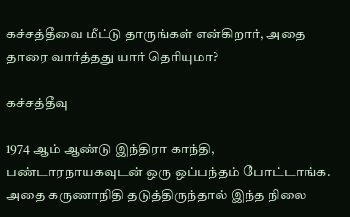கச்சத்தீவை மீட்டு தாருங்கள் என்கிறார், அதை தாரை வார்த்தது யார் தெரியுமா?

கச்சத்தீவு

1974 ஆம் ஆண்டு இந்திரா காந்தி, பண்டாரநாயகவுடன் ஒரு ஒப்பந்தம் போட்டாங்க. அதை கருணாநிதி தடுத்திருந்தால் இந்த நிலை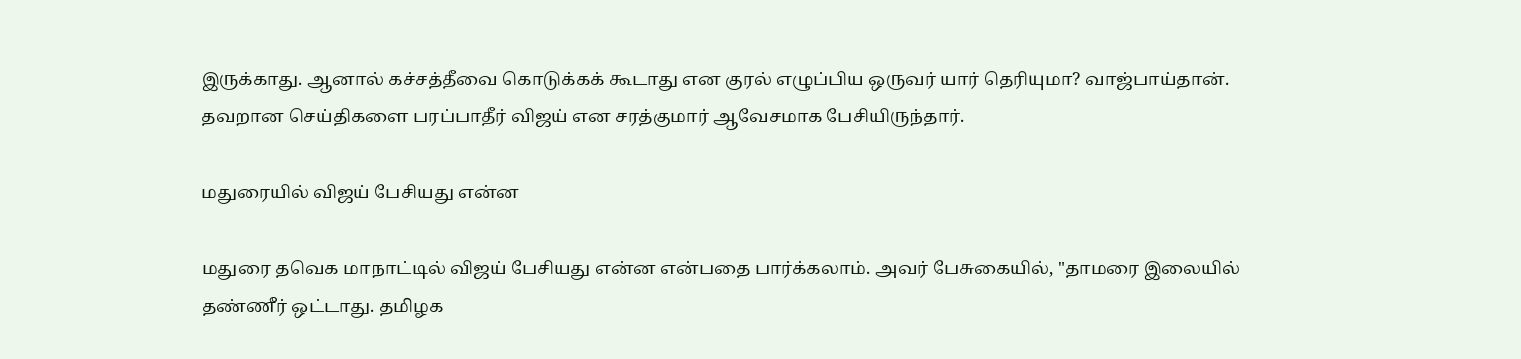இருக்காது. ஆனால் கச்சத்தீவை கொடுக்கக் கூடாது என குரல் எழுப்பிய ஒருவர் யார் தெரியுமா? வாஜ்பாய்தான். தவறான செய்திகளை பரப்பாதீர் விஜய் என சரத்குமார் ஆவேசமாக பேசியிருந்தார்.

மதுரையில் விஜய் பேசியது என்ன

மதுரை தவெக மாநாட்டில் விஜய் பேசியது என்ன என்பதை பார்க்கலாம். அவர் பேசுகையில், "தாமரை இலையில் தண்ணீர் ஒட்டாது. தமிழக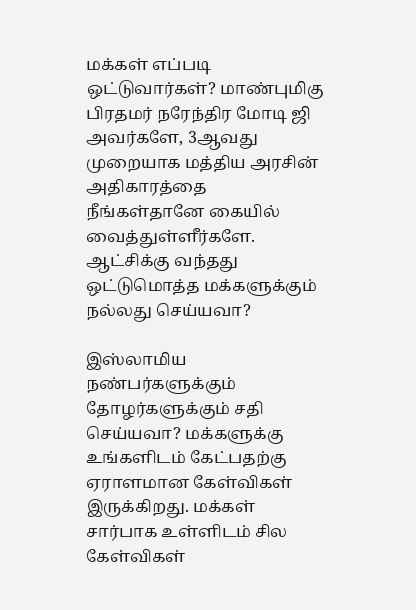மக்கள் எப்படி ஒட்டுவார்கள்? மாண்புமிகு பிரதமர் நரேந்திர மோடி ஜி அவர்களே, 3ஆவது முறையாக மத்திய அரசின் அதிகாரத்தை நீங்கள்தானே கையில் வைத்துள்ளீர்களே. ஆட்சிக்கு வந்தது ஒட்டுமொத்த மக்களுக்கும் நல்லது செய்யவா?

இஸ்லாமிய நண்பர்களுக்கும் தோழர்களுக்கும் சதி செய்யவா? மக்களுக்கு உங்களிடம் கேட்பதற்கு ஏராளமான கேள்விகள் இருக்கிறது. மக்கள் சார்பாக உள்ளிடம் சில கேள்விகள்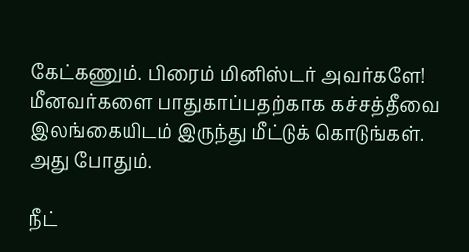கேட்கணும். பிரைம் மினிஸ்டர் அவர்களே! மீனவர்களை பாதுகாப்பதற்காக கச்சத்தீவை இலங்கையிடம் இருந்து மீட்டுக் கொடுங்கள். அது போதும்.

நீட்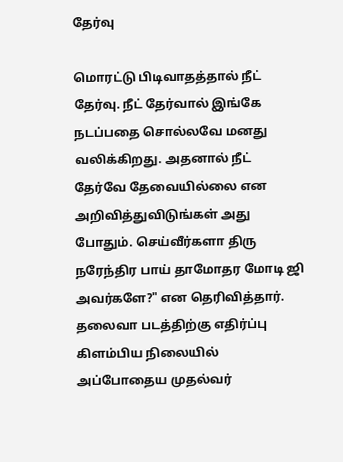தேர்வு

மொரட்டு பிடிவாதத்தால் நீட் தேர்வு. நீட் தேர்வால் இங்கே நடப்பதை சொல்லவே மனது வலிக்கிறது. அதனால் நீட் தேர்வே தேவையில்லை என அறிவித்துவிடுங்கள் அது போதும். செய்வீர்களா திரு நரேந்திர பாய் தாமோதர மோடி ஜி அவர்களே?" என தெரிவித்தார். தலைவா படத்திற்கு எதிர்ப்பு கிளம்பிய நிலையில் அப்போதைய முதல்வர்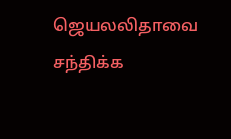ஜெயலலிதாவை சந்திக்க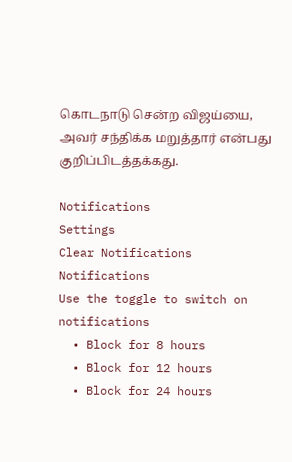கொடநாடு சென்ற விஜய்யை, அவர் சந்திக்க மறுத்தார் என்பது குறிப்பிடத்தக்கது.

Notifications
Settings
Clear Notifications
Notifications
Use the toggle to switch on notifications
  • Block for 8 hours
  • Block for 12 hours
  • Block for 24 hours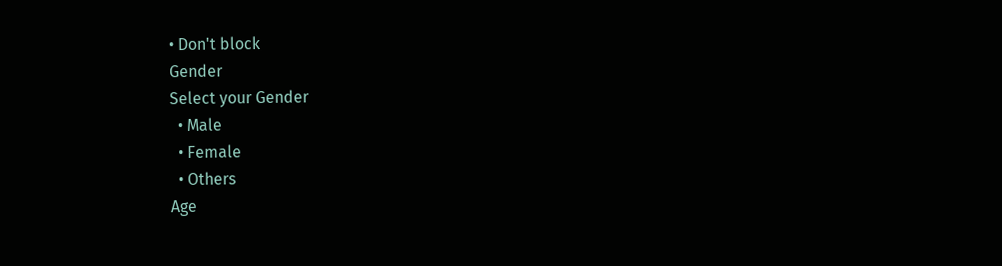• Don't block
Gender
Select your Gender
  • Male
  • Female
  • Others
Age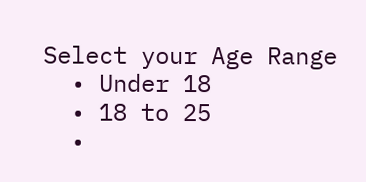Select your Age Range
  • Under 18
  • 18 to 25
  •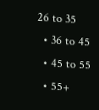26 to 35
  • 36 to 45
  • 45 to 55
  • 55+